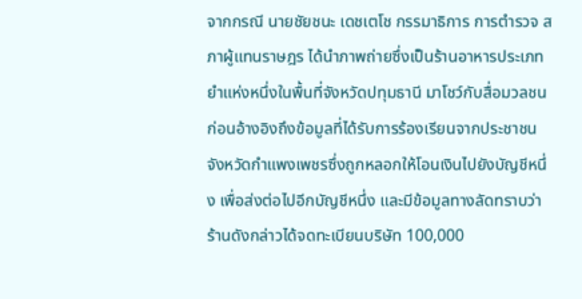จากกรณี นายชัยชนะ เดชเตโช กรรมาธิการ การตำรวจ สภาผู้แทนราษฎร ได้นำภาพถ่ายซึ่งเป็นร้านอาหารประเภทยำแห่งหนึ่งในพื้นที่จังหวัดปทุมธานี มาโชว์กับสื่อมวลชน ก่อนอ้างอิงถึงข้อมูลที่ได้รับการร้องเรียนจากประชาชน จังหวัดกำแพงเพชรซึ่งถูกหลอกให้โอนเงินไปยังบัญชีหนึ่ง เพื่อส่งต่อไปอีกบัญชีหนึ่ง และมีข้อมูลทางลัดทราบว่าร้านดังกล่าวได้จดทะเบียนบริษัท 100,000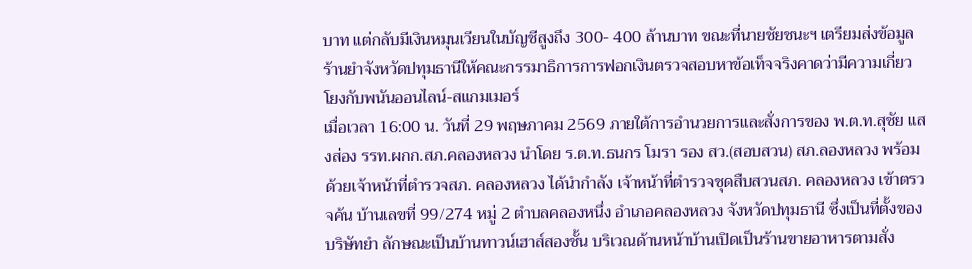บาท แต่กลับมีเงินหมุนเวียนในบัญชีสูงถึง 300- 400 ล้านบาท ขณะที่นายชัยชนะฯ เตรียมส่งข้อมูล ร้านยำจังหวัดปทุมธานีให้คณะกรรมาธิการการฟอกเงินตรวจสอบหาข้อเท็จจริงคาดว่ามีความเกี่ยวโยงกับพนันออนไลน์-สแกมเมอร์
เมื่อเวลา 16:00 น. วันที่ 29 พฤษภาคม 2569 ภายใต้การอำนวยการและสั่งการของ พ.ต.ท.สุชัย แสงส่อง รรท.ผกก.สภ.คลองหลวง นำโดย ร.ต.ท.ธนกร โมรา รอง สว.(สอบสวน) สภ.ลองหลวง พร้อมด้วยเจ้าหน้าที่ตำรวจสภ. คลองหลวง ได้นำกำลัง เจ้าหน้าที่ตำรวจชุดสืบสวนสภ. คลองหลวง เข้าตรวจค้น บ้านเลขที่ 99/274 หมู่ 2 ตำบลคลองหนึ่ง อำเภอคลองหลวง จังหวัดปทุมธานี ซึ่งเป็นที่ตั้งของบริษัทยำ ลักษณะเป็นบ้านทาวน์เฮาส์สองชั้น บริเวณด้านหน้าบ้านเปิดเป็นร้านขายอาหารตามสั่ง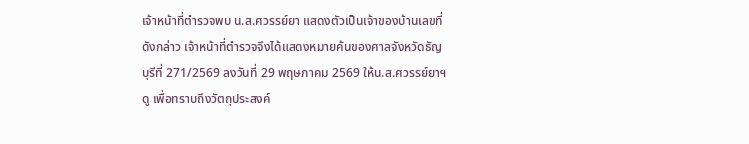เจ้าหน้าที่ตำรวจพบ น.ส.ศวรรย์ยา แสดงตัวเป็นเจ้าของบ้านเลขที่ดังกล่าว เจ้าหน้าที่ตำรวจจึงได้แสดงหมายค้นของศาลจังหวัดธัญบุรีที่ 271/2569 ลงวันที่ 29 พฤษภาคม 2569 ให้น.ส.ศวรรย์ยาฯ ดู เพื่อทราบถึงวัตถุประสงค์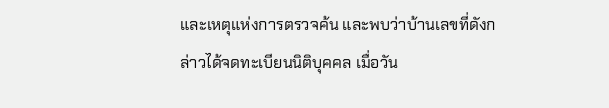และเหตุแห่งการตรวจค้น และพบว่าบ้านเลขที่ดังกล่าวได้จดทะเบียนนิติบุคคล เมื่อวัน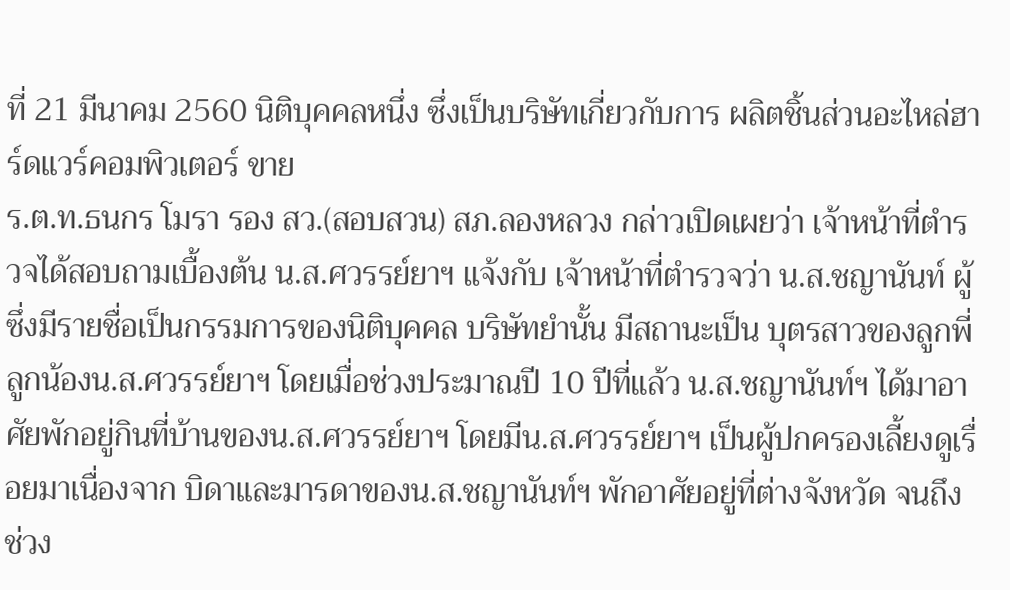ที่ 21 มีนาคม 2560 นิติบุคคลหนึ่ง ซึ่งเป็นบริษัทเกี่ยวกับการ ผลิตชิ้นส่วนอะไหล่ฮาร์ดแวร์คอมพิวเตอร์ ขาย
ร.ต.ท.ธนกร โมรา รอง สว.(สอบสวน) สภ.ลองหลวง กล่าวเปิดเผยว่า เจ้าหน้าที่ตำรวจได้สอบถามเบื้องต้น น.ส.ศวรรย์ยาฯ แจ้งกับ เจ้าหน้าที่ตำรวจว่า น.ส.ชญานันท์ ผู้ซึ่งมีรายชื่อเป็นกรรมการของนิติบุคคล บริษัทยำนั้น มีสถานะเป็น บุตรสาวของลูกพี่ลูกน้องน.ส.ศวรรย์ยาฯ โดยเมื่อช่วงประมาณปี 10 ปีที่แล้ว น.ส.ชญานันท์ฯ ได้มาอาศัยพักอยู่กินที่บ้านของน.ส.ศวรรย์ยาฯ โดยมีน.ส.ศวรรย์ยาฯ เป็นผู้ปกครองเลี้ยงดูเรื่อยมาเนื่องจาก บิดาและมารดาของน.ส.ชญานันท์ฯ พักอาศัยอยู่ที่ต่างจังหวัด จนถึงช่วง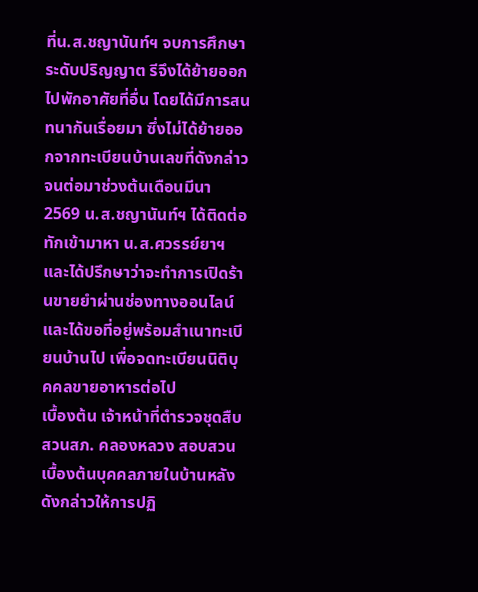ที่น.ส.ชญานันท์ฯ จบการศึกษาระดับปริญญาต รีจึงได้ย้ายออกไปพักอาศัยที่อื่น โดยได้มีการสนทนากันเรื่อยมา ซึ่งไม่ได้ย้ายออกจากทะเบียนบ้านเลขที่ดังกล่าว จนต่อมาช่วงต้นเดือนมีนา 2569 น.ส.ชญานันท์ฯ ได้ติดต่อทักเข้ามาหา น.ส.ศวรรย์ยาฯ และได้ปรึกษาว่าจะทำการเปิดร้านขายยำผ่านช่องทางออนไลน์ และได้ขอที่อยู่พร้อมสำเนาทะเบียนบ้านไป เพื่อจดทะเบียนนิติบุคคลขายอาหารต่อไป
เบื้องต้น เจ้าหน้าที่ตำรวจชุดสืบสวนสภ. คลองหลวง สอบสวนเบื้องต้นบุคคลภายในบ้านหลังดังกล่าวให้การปฏิ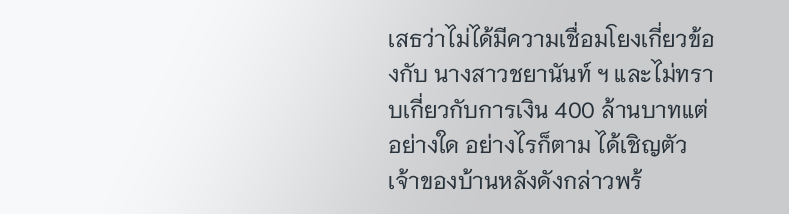เสธว่าไม่ได้มีความเชื่อมโยงเกี่ยวข้องกับ นางสาวชยานันท์ ฯ และไม่ทราบเกี่ยวกับการเงิน 400 ล้านบาทแต่อย่างใด อย่างไรก็ตาม ได้เชิญตัวเจ้าของบ้านหลังดังกล่าวพร้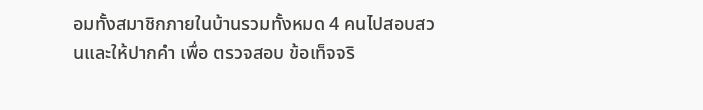อมทั้งสมาชิกภายในบ้านรวมทั้งหมด 4 คนไปสอบสวนและให้ปากคำ เพื่อ ตรวจสอบ ข้อเท็จจริ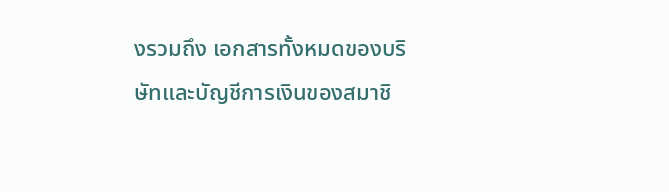งรวมถึง เอกสารทั้งหมดของบริษัทและบัญชีการเงินของสมาชิ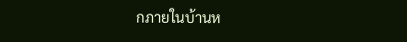กภายในบ้านห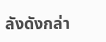ลังดังกล่า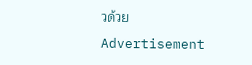วด้วย
Advertisement